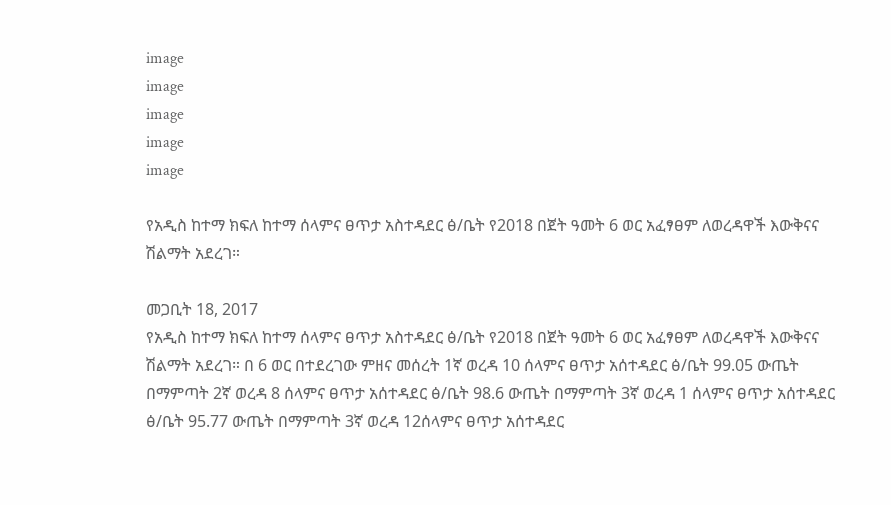image
image
image
image
image

የአዲስ ከተማ ክፍለ ከተማ ሰላምና ፀጥታ አስተዳደር ፅ/ቤት የ2018 በጀት ዓመት 6 ወር አፈፃፀም ለወረዳዋች እውቅናና ሽልማት አደረገ።

መጋቢት 18, 2017
የአዲስ ከተማ ክፍለ ከተማ ሰላምና ፀጥታ አስተዳደር ፅ/ቤት የ2018 በጀት ዓመት 6 ወር አፈፃፀም ለወረዳዋች እውቅናና ሽልማት አደረገ። በ 6 ወር በተደረገው ምዘና መሰረት 1ኛ ወረዳ 10 ሰላምና ፀጥታ አሰተዳደር ፅ/ቤት 99.05 ውጤት በማምጣት 2ኛ ወረዳ 8 ሰላምና ፀጥታ አሰተዳደር ፅ/ቤት 98.6 ውጤት በማምጣት 3ኛ ወረዳ 1 ሰላምና ፀጥታ አሰተዳደር ፅ/ቤት 95.77 ውጤት በማምጣት 3ኛ ወረዳ 12ሰላምና ፀጥታ አሰተዳደር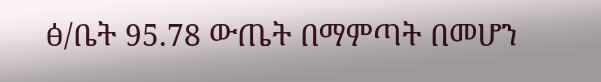ፅ/ቤት 95.78 ውጤት በማምጣት በመሆን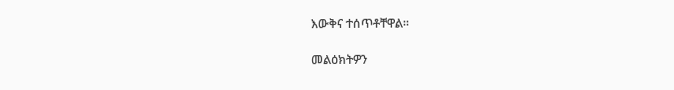እውቅና ተሰጥቶቸዋል።

መልዕክትዎን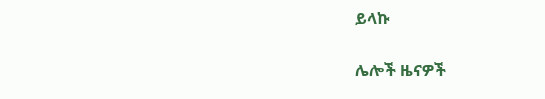ይላኩ

ሌሎች ዜናዎች